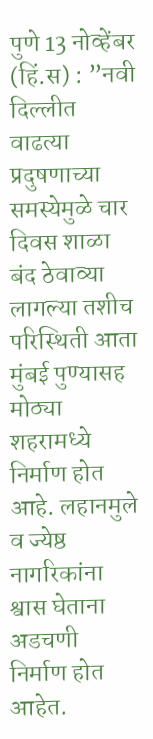पुणे 13 नोव्हेंबर (हिं.स) : ”नवी दिल्लीत वाढत्या प्रदुषणाच्या समस्येमुळे चार दिवस शाळा बंद ठेवाव्या लागल्या तशीच परिस्थिती आता मुंबई पुण्यासह मोठ्या शहरामध्ये निर्माण होत आहे. लहानमुले व ज्येष्ठ नागरिकांना श्वास घेताना अडचणी निर्माण होत आहेत.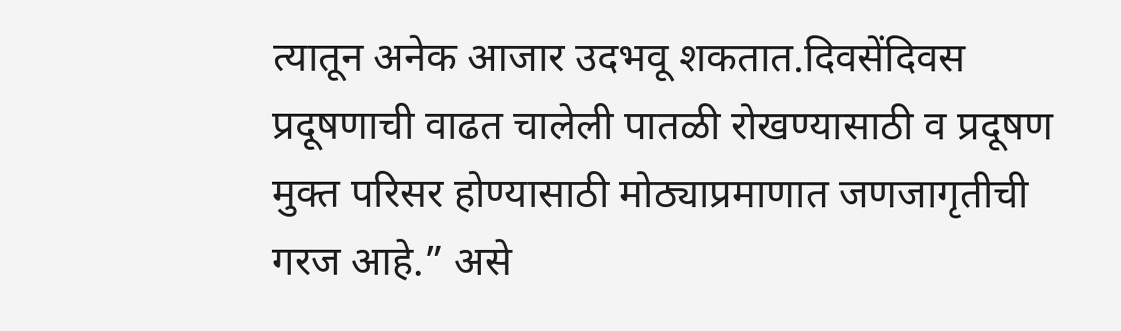त्यातून अनेक आजार उदभवू शकतात.दिवसेंदिवस प्रदूषणाची वाढत चालेली पातळी रोखण्यासाठी व प्रदूषण मुक्त परिसर होण्यासाठी मोठ्याप्रमाणात जणजागृतीची गरज आहे.” असे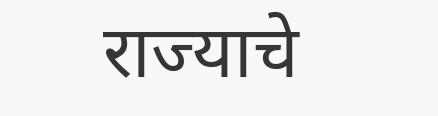राज्याचे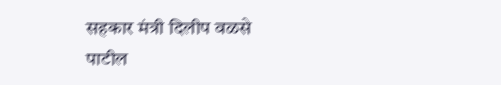सहकार मंत्री दिलीप वळसे पाटील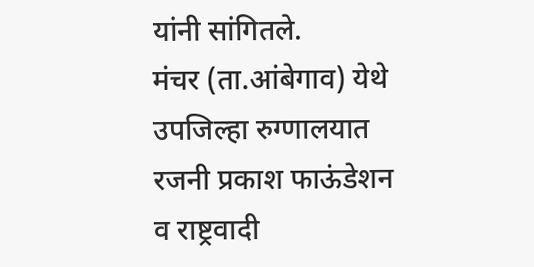यांनी सांगितले.
मंचर (ता.आंबेगाव) येथे उपजिल्हा रुग्णालयात रजनी प्रकाश फाऊंडेशन व राष्ट्रवादी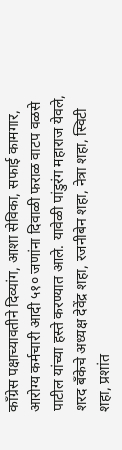कॉंग्रेस पक्षाच्यावतीने दिव्यांग, आशा सेविका, सफाई कामगार, आरोग्य कर्मचारी आदी ५१० जणांना दिवाळी फराळ वाटप वळसे पाटील यांच्या हस्ते करण्यात आले. यावेळी पांडुरंग महाराज येवले, शरद बँकेचे अध्यक्ष देवेंद्र शहा, रजनीबेन शहा, नेत्रा शहा, स्विटी शहा, प्रशांत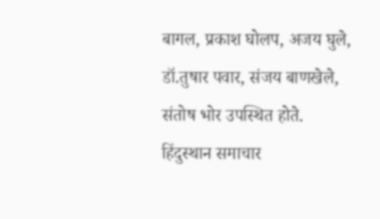बागल, प्रकाश घोलप, अजय घुले, डॉ.तुषार पवार, संजय बाणखेले, संतोष भोर उपस्थित होते.
हिंदुस्थान समाचार